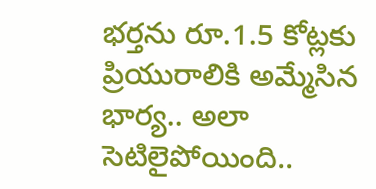భర్తను రూ.1.5 కోట్లకు ప్రియురాలికి అమ్మేసిన భార్య.. అలా సెటిలైపోయింది..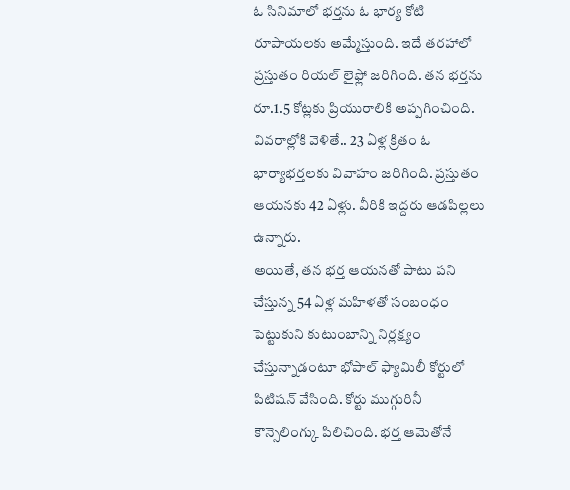ఓ సినిమాలో భర్తను ఓ భార్య కోటి రూపాయలకు అమ్మేస్తుంది. ఇదే తరహాలో ప్రస్తుతం రియల్ లైఫ్లో జరిగింది. తన భర్తను రూ.1.5 కోట్లకు ప్రియురాలికి అప్పగించింది. వివరాల్లోకి వెళితే.. 23 ఏళ్ల క్రితం ఓ భార్యాభర్తలకు వివాహం జరిగింది. ప్రస్తుతం ఆయనకు 42 ఏళ్లు. వీరికి ఇద్దరు ఆడపిల్లలు ఉన్నారు.
అయితే, తన భర్త ఆయనతో పాటు పని చేస్తున్న 54 ఏళ్ల మహిళతో సంబంధం పెట్టుకుని కుటుంబాన్ని నిర్లక్ష్యం చేస్తున్నాడంటూ భోపాల్ ఫ్యామిలీ కోర్టులో పిటిషన్ వేసింది. కోర్టు ముగ్గురినీ కౌన్సెలింగ్కు పిలిచింది. భర్త ఆమెతోనే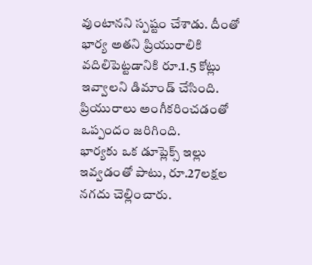వుంటానని స్పష్టం చేశాడు. దీంతో భార్య అతని ప్రియురాలికి వదిలిపెట్టడానికి రూ.1.5 కోట్లు ఇవ్వాలని డిమాండ్ చేసింది. ప్రియురాలు అంగీకరించడంతో ఒప్పందం జరిగింది.
భార్యకు ఒక డూప్లెక్స్ ఇల్లు ఇవ్వడంతో పాటు, రూ.27లక్షల నగదు చెల్లించారు.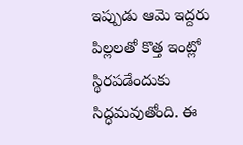ఇప్పుడు ఆమె ఇద్దరు పిల్లలతో కొత్త ఇంట్లో స్థిరపడేందుకు సిద్ధమవుతోంది. ఈ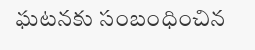ఘటనకు సంబంధించిన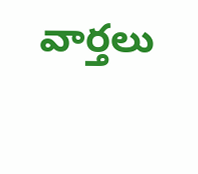వార్తలు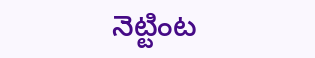నెట్టింట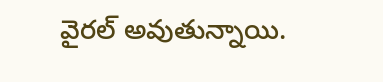వైరల్ అవుతున్నాయి.